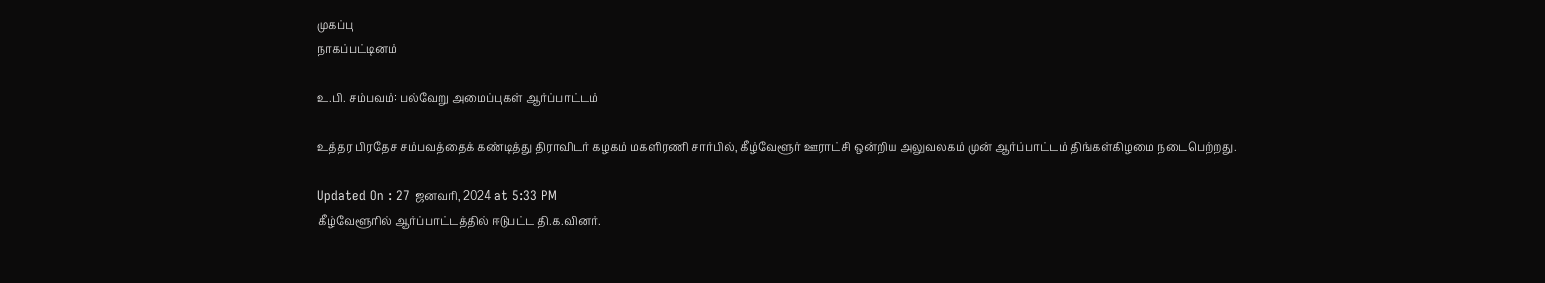முகப்பு
நாகப்பட்டினம்

உ.பி. சம்பவம்: பல்வேறு அமைப்புகள் ஆர்ப்பாட்டம்

உத்தர பிரதேச சம்பவத்தைக் கண்டித்து திராவிடர் கழகம் மகளிரணி சார்பில், கீழ்வேளூர் ஊராட்சி ஒன்றிய அலுவலகம் முன் ஆர்ப்பாட்டம் திங்கள்கிழமை நடைபெற்றது.

Updated On : 27 ஜனவரி, 2024 at 5:33 PM
கீழ்வேளூரில் ஆர்ப்பாட்டத்தில் ஈடுபட்ட தி.க.வினர்.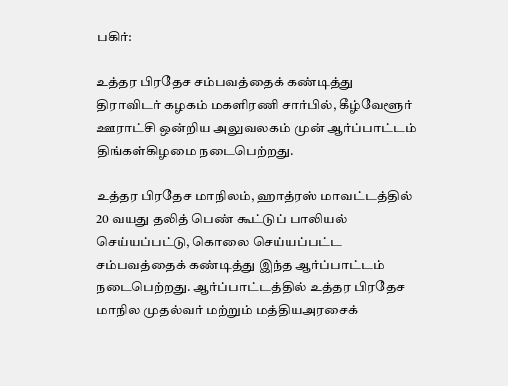பகிர்:

உத்தர பிரதேச சம்பவத்தைக் கண்டித்து திராவிடர் கழகம் மகளிரணி சார்பில், கீழ்வேளூர் ஊராட்சி ஒன்றிய அலுவலகம் முன் ஆர்ப்பாட்டம் திங்கள்கிழமை நடைபெற்றது.

உத்தர பிரதேச மாநிலம், ஹாத்ரஸ் மாவட்டத்தில் 20 வயது தலித் பெண் கூட்டுப் பாலியல் செய்யப்பட்டு, கொலை செய்யப்பட்ட சம்பவத்தைக் கண்டித்து இந்த ஆர்ப்பாட்டம் நடைபெற்றது. ஆர்ப்பாட்டத்தில் உத்தர பிரதேச மாநில முதல்வர் மற்றும் மத்தியஅரசைக்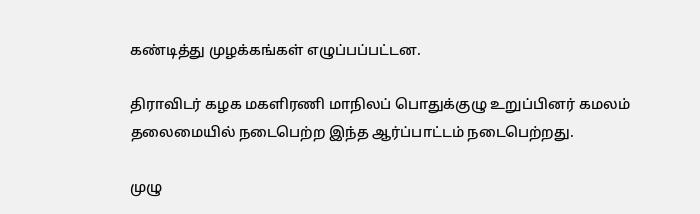கண்டித்து முழக்கங்கள் எழுப்பப்பட்டன.

திராவிடர் கழக மகளிரணி மாநிலப் பொதுக்குழு உறுப்பினர் கமலம் தலைமையில் நடைபெற்ற இந்த ஆர்ப்பாட்டம் நடைபெற்றது.

முழு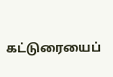கட்டுரையைப்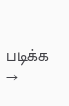படிக்க →